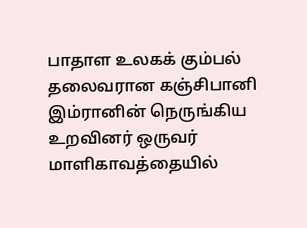பாதாள உலகக் கும்பல் தலைவரான கஞ்சிபானி இம்ரானின் நெருங்கிய உறவினர் ஒருவர் மாளிகாவத்தையில்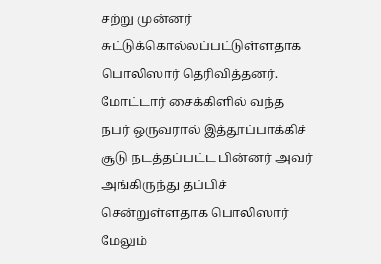சற்று முன்னர் சுட்டுக்கொல்லப்பட்டுள்ளதாக பொலிஸார் தெரிவித்தனர்.
மோட்டார் சைக்கிளில் வந்த நபர் ஒருவரால் இத்தூப்பாக்கிச் சூடு நடத்தப்பட்ட பின்னர் அவர் அங்கிருந்து தப்பிச் சென்றுள்ளதாக பொலிஸார் மேலும்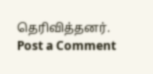தெரிவித்தனர்.
Post a Comment